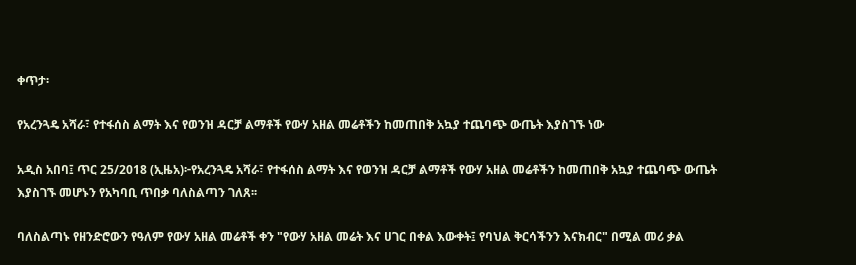ቀጥታ፡

የአረንጓዴ አሻራ፣ የተፋሰስ ልማት እና የወንዝ ዳርቻ ልማቶች የውሃ አዘል መሬቶችን ከመጠበቅ አኳያ ተጨባጭ ውጤት እያስገኙ ነው

አዲስ አበባ፤ ጥር 25/2018 (ኢዜአ)፦የአረንጓዴ አሻራ፣ የተፋሰስ ልማት እና የወንዝ ዳርቻ ልማቶች የውሃ አዘል መሬቶችን ከመጠበቅ አኳያ ተጨባጭ ውጤት እያስገኙ መሆኑን የአካባቢ ጥበቃ ባለስልጣን ገለጸ፡፡

ባለስልጣኑ የዘንድሮውን የዓለም የውሃ አዘል መሬቶች ቀን "የውሃ አዘል መሬት እና ሀገር በቀል እውቀት፤ የባህል ቅርሳችንን እናክብር" በሚል መሪ ቃል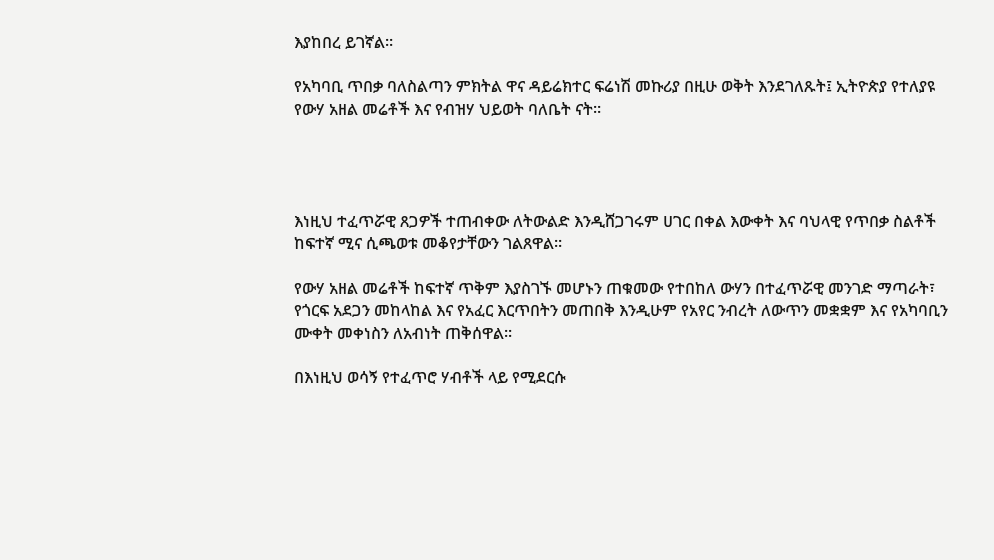እያከበረ ይገኛል።

የአካባቢ ጥበቃ ባለስልጣን ምክትል ዋና ዳይሬክተር ፍሬነሽ መኩሪያ በዚሁ ወቅት እንደገለጹት፤ ኢትዮጵያ የተለያዩ የውሃ አዘል መሬቶች እና የብዝሃ ህይወት ባለቤት ናት።




እነዚህ ተፈጥሯዊ ጸጋዎች ተጠብቀው ለትውልድ እንዲሸጋገሩም ሀገር በቀል እውቀት እና ባህላዊ የጥበቃ ስልቶች ከፍተኛ ሚና ሲጫወቱ መቆየታቸውን ገልጸዋል።

የውሃ አዘል መሬቶች ከፍተኛ ጥቅም እያስገኙ መሆኑን ጠቁመው የተበከለ ውሃን በተፈጥሯዊ መንገድ ማጣራት፣ የጎርፍ አደጋን መከላከል እና የአፈር እርጥበትን መጠበቅ እንዲሁም የአየር ንብረት ለውጥን መቋቋም እና የአካባቢን ሙቀት መቀነስን ለአብነት ጠቅሰዋል፡፡

በእነዚህ ወሳኝ የተፈጥሮ ሃብቶች ላይ የሚደርሱ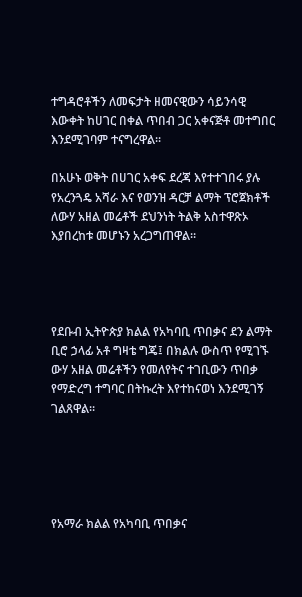ተግዳሮቶችን ለመፍታት ዘመናዊውን ሳይንሳዊ እውቀት ከሀገር በቀል ጥበብ ጋር አቀናጅቶ መተግበር እንደሚገባም ተናግረዋል፡፡

በአሁኑ ወቅት በሀገር አቀፍ ደረጃ እየተተገበሩ ያሉ የአረንጓዴ አሻራ እና የወንዝ ዳርቻ ልማት ፕሮጀክቶች ለውሃ አዘል መሬቶች ደህንነት ትልቅ አስተዋጽኦ እያበረከቱ መሆኑን አረጋግጠዋል።




የደቡብ ኢትዮጵያ ክልል የአካባቢ ጥበቃና ደን ልማት ቢሮ ኃላፊ አቶ ግዛቴ ግጄ፤ በክልሉ ውስጥ የሚገኙ ውሃ አዘል መሬቶችን የመለየትና ተገቢውን ጥበቃ የማድረግ ተግባር በትኩረት እየተከናወነ እንደሚገኝ ገልጸዋል።





የአማራ ክልል የአካባቢ ጥበቃና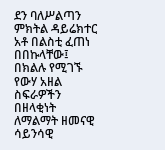ደን ባለሥልጣን ምክትል ዳይሬክተር አቶ በልስቲ ፈጠነ በበኩላቸው፤ በክልሉ የሚገኙ የውሃ አዘል ስፍራዎችን በዘላቂነት ለማልማት ዘመናዊ ሳይንሳዊ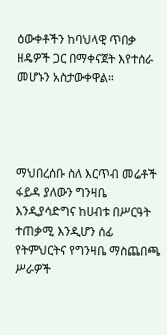ዕውቀቶችን ከባህላዊ ጥበቃ ዘዴዎች ጋር በማቀናጀት እየተሰራ መሆኑን አስታውቀዋል።




ማህበረሰቡ ስለ እርጥብ መሬቶች ፋይዳ ያለውን ግንዛቤ እንዲያሳድግና ከሀብቱ በሥርዓት ተጠቃሚ እንዲሆን ሰፊ የትምህርትና የግንዛቤ ማስጨበጫ ሥራዎች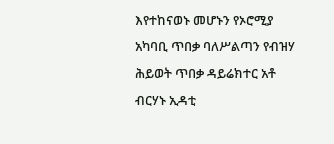እየተከናወኑ መሆኑን የኦሮሚያ አካባቢ ጥበቃ ባለሥልጣን የብዝሃ ሕይወት ጥበቃ ዳይሬክተር አቶ ብርሃኑ ኢዳቲ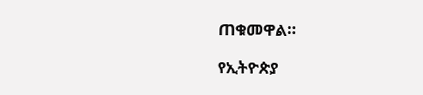ጠቁመዋል።

የኢትዮጵያ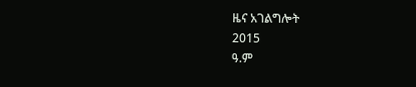ዜና አገልግሎት
2015
ዓ.ም